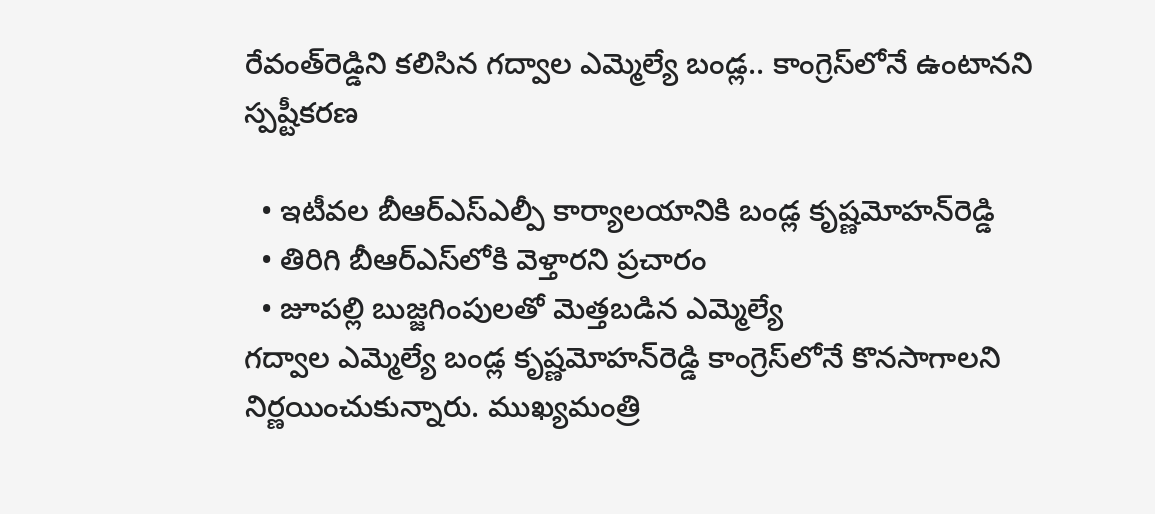రేవంత్‌రెడ్డిని కలిసిన గద్వాల ఎమ్మెల్యే బండ్ల.. కాంగ్రెస్‌లోనే ఉంటానని స్పష్టీకరణ

  • ఇటీవల బీఆర్ఎస్ఎల్పీ కార్యాలయానికి బండ్ల కృష్ణమోహన్‌రెడ్డి
  • తిరిగి బీఆర్ఎస్‌లోకి వెళ్తారని ప్రచారం
  • జూపల్లి బుజ్జగింపులతో మెత్తబడిన ఎమ్మెల్యే
గద్వాల ఎమ్మెల్యే బండ్ల కృష్ణమోహన్‌రెడ్డి కాంగ్రెస్‌లోనే కొనసాగాలని నిర్ణయించుకున్నారు. ముఖ్యమంత్రి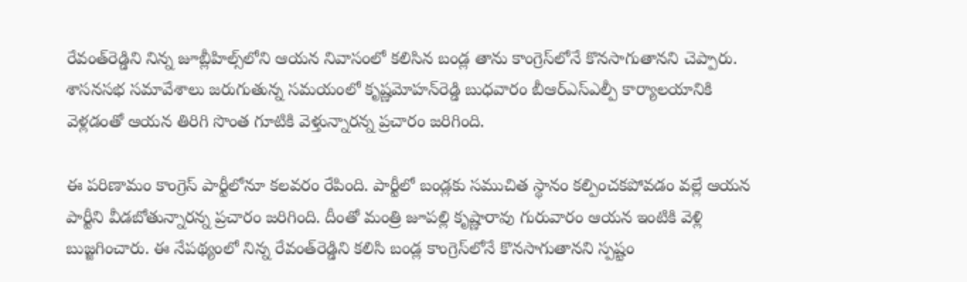రేవంత్‌రెడ్డిని నిన్న జూబ్లీహిల్స్‌లోని ఆయన నివాసంలో కలిసిన బండ్ల తాను కాంగ్రెస్‌లోనే కొనసాగుతానని చెప్పారు. శాసనసభ సమావేశాలు జరుగుతున్న సమయంలో కృష్ణమోహన్‌రెడ్డి బుధవారం బీఆర్ఎస్ఎల్పీ కార్యాలయానికి వెళ్లడంతో ఆయన తిరిగి సొంత గూటికి వెళ్తున్నారన్న ప్రచారం జరిగింది.

ఈ పరిణామం కాంగ్రెస్‌ పార్టీలోనూ కలవరం రేపింది. పార్టీలో బండ్లకు సముచిత స్థానం కల్పించకపోవడం వల్లే ఆయన పార్టీని వీడబోతున్నారన్న ప్రచారం జరిగింది. దీంతో మంత్రి జూపల్లి కృష్ణారావు గురువారం ఆయన ఇంటికి వెళ్లి బుజ్జగించారు. ఈ నేపథ్యంలో నిన్న రేవంత్‌రెడ్డిని కలిసి బండ్ల కాంగ్రెస్‌లోనే కొనసాగుతానని స్పష్టం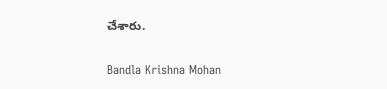చేశారు.

Bandla Krishna Mohan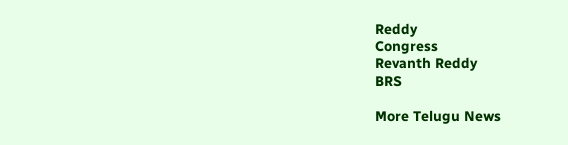Reddy
Congress
Revanth Reddy
BRS

More Telugu News